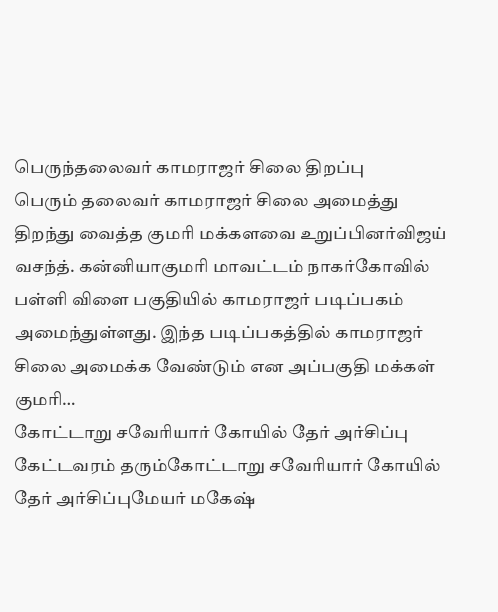பெருந்தலைவர் காமராஜர் சிலை திறப்பு
பெரும் தலைவர் காமராஜர் சிலை அமைத்து திறந்து வைத்த குமரி மக்களவை உறுப்பினர்விஜய் வசந்த். கன்னியாகுமரி மாவட்டம் நாகர்கோவில் பள்ளி விளை பகுதியில் காமராஜர் படிப்பகம் அமைந்துள்ளது. இந்த படிப்பகத்தில் காமராஜர் சிலை அமைக்க வேண்டும் என அப்பகுதி மக்கள் குமரி…
கோட்டாறு சவேரியார் கோயில் தேர் அர்சிப்பு
கேட்டவரம் தரும்கோட்டாறு சவேரியார் கோயில் தேர் அர்சிப்புமேயர் மகேஷ்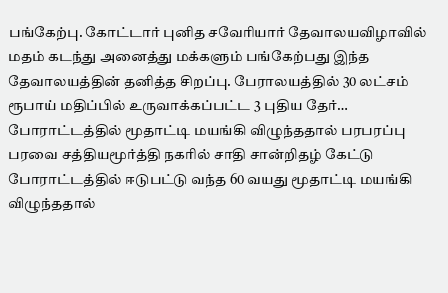பங்கேற்பு. கோட்டார் புனித சவேரியார் தேவாலயவிழாவில் மதம் கடந்து அனைத்து மக்களும் பங்கேற்பது இந்த தேவாலயத்தின் தனித்த சிறப்பு. பேராலயத்தில் 30 லட்சம் ரூபாய் மதிப்பில் உருவாக்கப்பட்ட 3 புதிய தேர்…
போராட்டத்தில் மூதாட்டி மயங்கி விழுந்ததால் பரபரப்பு
பரவை சத்தியமூர்த்தி நகரில் சாதி சான்றிதழ் கேட்டு போராட்டத்தில் ஈடுபட்டு வந்த 60 வயது மூதாட்டி மயங்கி விழுந்ததால்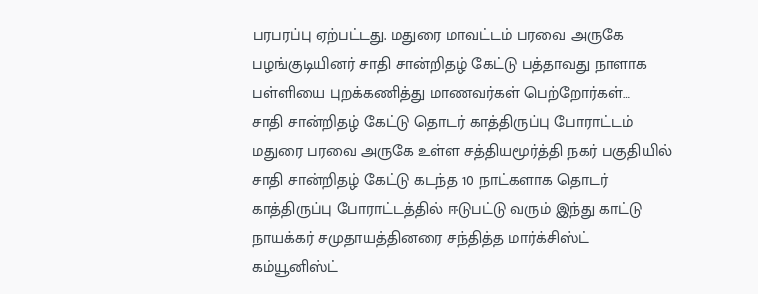பரபரப்பு ஏற்பட்டது. மதுரை மாவட்டம் பரவை அருகே பழங்குடியினர் சாதி சான்றிதழ் கேட்டு பத்தாவது நாளாக பள்ளியை புறக்கணித்து மாணவர்கள் பெற்றோர்கள்…
சாதி சான்றிதழ் கேட்டு தொடர் காத்திருப்பு போராட்டம்
மதுரை பரவை அருகே உள்ள சத்தியமூர்த்தி நகர் பகுதியில் சாதி சான்றிதழ் கேட்டு கடந்த 10 நாட்களாக தொடர் காத்திருப்பு போராட்டத்தில் ஈடுபட்டு வரும் இந்து காட்டு நாயக்கர் சமுதாயத்தினரை சந்தித்த மார்க்சிஸ்ட் கம்யூனிஸ்ட்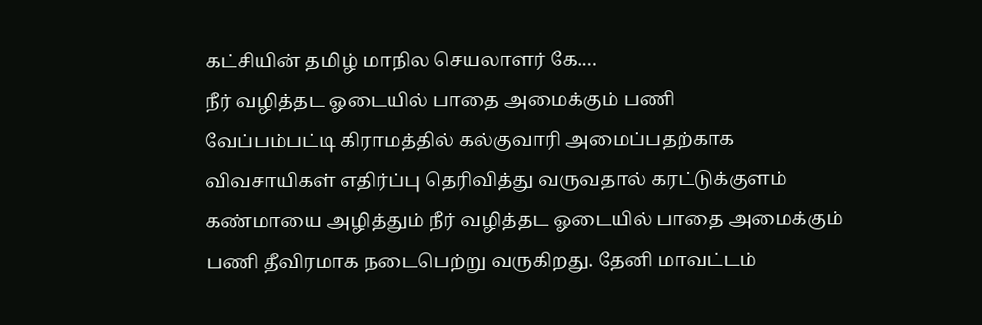கட்சியின் தமிழ் மாநில செயலாளர் கே.…
நீர் வழித்தட ஓடையில் பாதை அமைக்கும் பணி
வேப்பம்பட்டி கிராமத்தில் கல்குவாரி அமைப்பதற்காக விவசாயிகள் எதிர்ப்பு தெரிவித்து வருவதால் கரட்டுக்குளம் கண்மாயை அழித்தும் நீர் வழித்தட ஓடையில் பாதை அமைக்கும் பணி தீவிரமாக நடைபெற்று வருகிறது. தேனி மாவட்டம்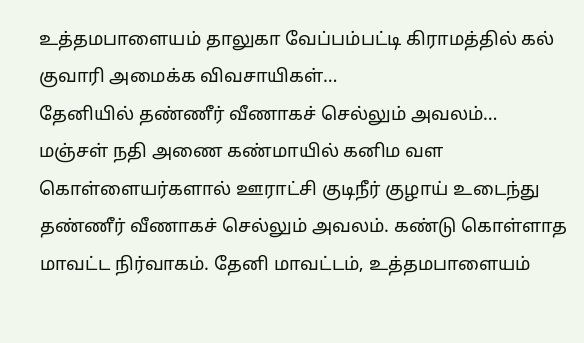உத்தமபாளையம் தாலுகா வேப்பம்பட்டி கிராமத்தில் கல் குவாரி அமைக்க விவசாயிகள்…
தேனியில் தண்ணீர் வீணாகச் செல்லும் அவலம்…
மஞ்சள் நதி அணை கண்மாயில் கனிம வள கொள்ளையர்களால் ஊராட்சி குடிநீர் குழாய் உடைந்து தண்ணீர் வீணாகச் செல்லும் அவலம். கண்டு கொள்ளாத மாவட்ட நிர்வாகம். தேனி மாவட்டம், உத்தமபாளையம்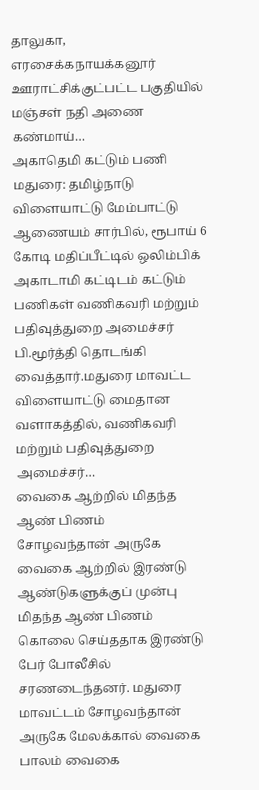தாலுகா, எரசைக்கநாயக்கனூர் ஊராட்சிக்குட்பட்ட பகுதியில் மஞ்சள் நதி அணை கண்மாய்…
அகாதெமி கட்டும் பணி
மதுரை: தமிழ்நாடு விளையாட்டு மேம்பாட்டு ஆணையம் சார்பில், ரூபாய் 6 கோடி மதிப்பீட்டில் ஒலிம்பிக் அகாடாமி கட்டிடம் கட்டும் பணிகள் வணிகவரி மற்றும் பதிவுத்துறை அமைச்சர் பி.மூர்த்தி தொடங்கி வைத்தார்.மதுரை மாவட்ட விளையாட்டு மைதான வளாகத்தில், வணிகவரி மற்றும் பதிவுத்துறை அமைச்சர்…
வைகை ஆற்றில் மிதந்த ஆண் பிணம்
சோழவந்தான் அருகே வைகை ஆற்றில் இரண்டு ஆண்டுகளுக்குப் முன்பு மிதந்த ஆண் பிணம் கொலை செய்ததாக இரண்டு பேர் போலீசில் சரணடைந்தனர். மதுரை மாவட்டம் சோழவந்தான் அருகே மேலக்கால் வைகை பாலம் வைகை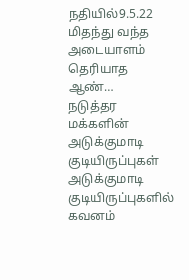நதியில்9.5.22 மிதந்து வந்த அடையாளம் தெரியாத ஆண்…
நடுத்தர மக்களின் அடுக்குமாடி குடியிருப்புகள்
அடுக்குமாடி குடியிருப்புகளில் கவனம்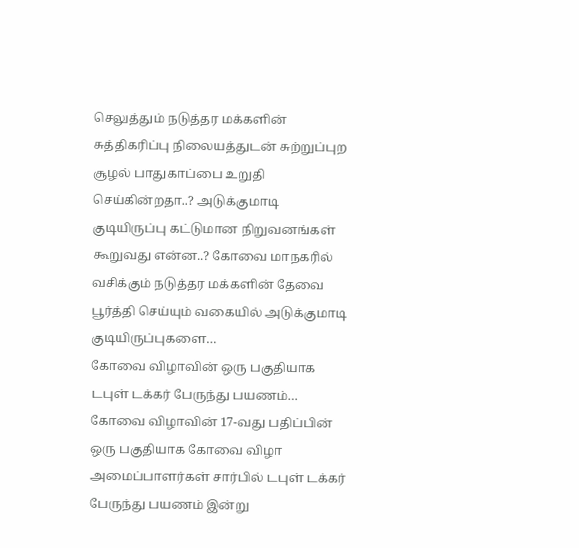செலுத்தும் நடுத்தர மக்களின் சுத்திகரிப்பு நிலையத்துடன் சுற்றுப்புற சூழல் பாதுகாப்பை உறுதி செய்கின்றதா..? அடுக்குமாடி குடியிருப்பு கட்டுமான நிறுவனங்கள் கூறுவது என்ன..? கோவை மாநகரில் வசிக்கும் நடுத்தர மக்களின் தேவை பூர்த்தி செய்யும் வகையில் அடுக்குமாடி குடியிருப்புகளை…
கோவை விழாவின் ஒரு பகுதியாக டபுள் டக்கர் பேருந்து பயணம்…
கோவை விழாவின் 17-வது பதிப்பின் ஒரு பகுதியாக கோவை விழா அமைப்பாளர்கள் சார்பில் டபுள் டக்கர் பேருந்து பயணம் இன்று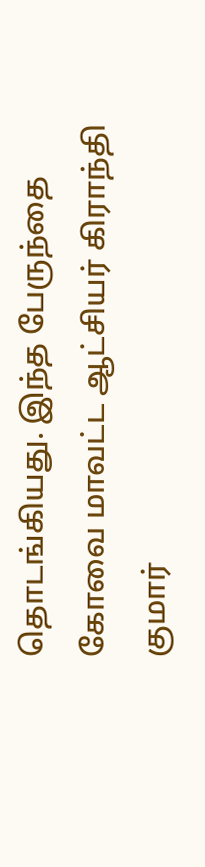தொடங்கியது. இந்த பேருந்தை கோவை மாவட்ட ஆட்சியர் கிராந்தி குமார்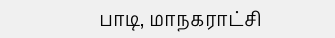பாடி, மாநகராட்சி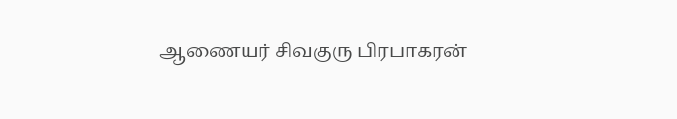ஆணையர் சிவகுரு பிரபாகரன்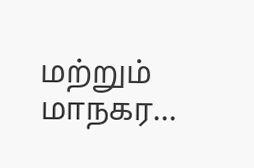மற்றும் மாநகர…